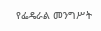የፌዴራል መንግሥት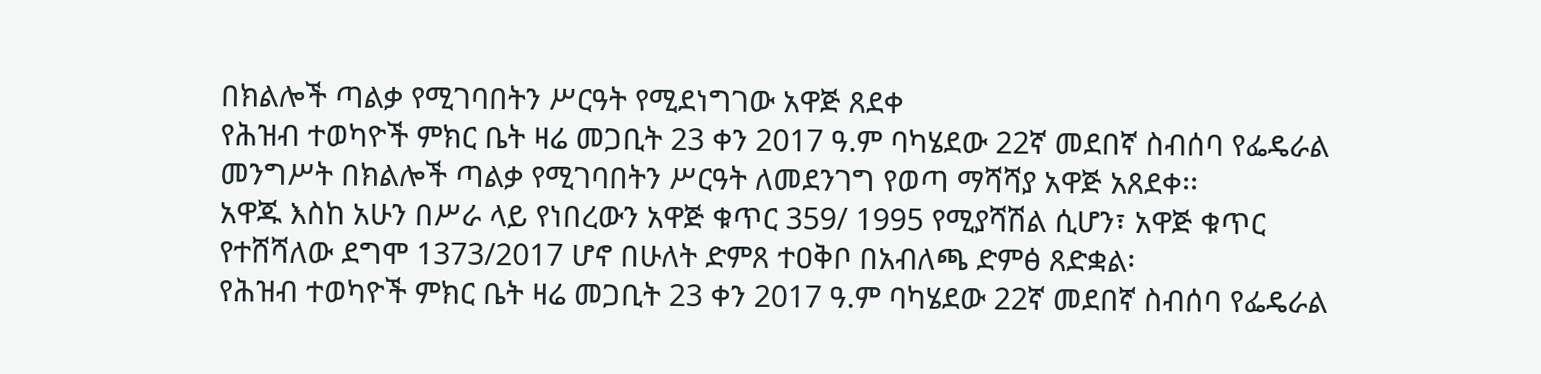በክልሎች ጣልቃ የሚገባበትን ሥርዓት የሚደነግገው አዋጅ ጸደቀ
የሕዝብ ተወካዮች ምክር ቤት ዛሬ መጋቢት 23 ቀን 2017 ዓ.ም ባካሄደው 22ኛ መደበኛ ስብሰባ የፌዴራል መንግሥት በክልሎች ጣልቃ የሚገባበትን ሥርዓት ለመደንገግ የወጣ ማሻሻያ አዋጅ አጸደቀ፡፡
አዋጁ እስከ አሁን በሥራ ላይ የነበረውን አዋጅ ቁጥር 359/ 1995 የሚያሻሽል ሲሆን፣ አዋጅ ቁጥር የተሸሻለው ደግሞ 1373/2017 ሆኖ በሁለት ድምጸ ተዐቅቦ በአብለጫ ድምፅ ጸድቋል፡
የሕዝብ ተወካዮች ምክር ቤት ዛሬ መጋቢት 23 ቀን 2017 ዓ.ም ባካሄደው 22ኛ መደበኛ ስብሰባ የፌዴራል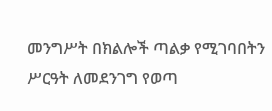መንግሥት በክልሎች ጣልቃ የሚገባበትን ሥርዓት ለመደንገግ የወጣ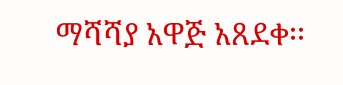ማሻሻያ አዋጅ አጸደቀ፡፡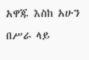አዋጁ እስከ አሁን በሥራ ላይ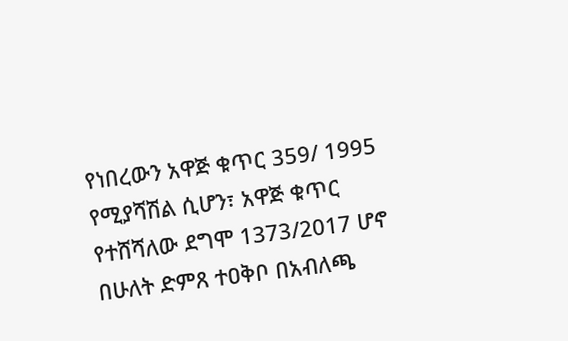የነበረውን አዋጅ ቁጥር 359/ 1995 የሚያሻሽል ሲሆን፣ አዋጅ ቁጥር የተሸሻለው ደግሞ 1373/2017 ሆኖ በሁለት ድምጸ ተዐቅቦ በአብለጫ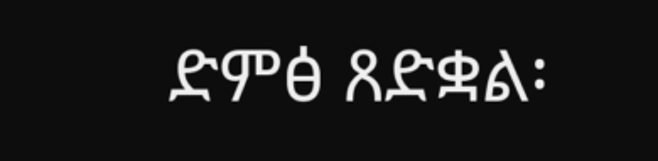ድምፅ ጸድቋል፡